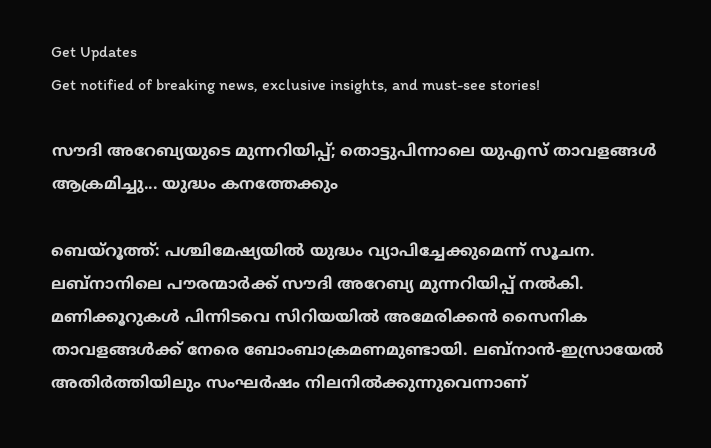Get Updates
Get notified of breaking news, exclusive insights, and must-see stories!

സൗദി അറേബ്യയുടെ മുന്നറിയിപ്പ്; തൊട്ടുപിന്നാലെ യുഎസ് താവളങ്ങള്‍ ആക്രമിച്ചു... യുദ്ധം കനത്തേക്കും

ബെയ്‌റൂത്ത്: പശ്ചിമേഷ്യയില്‍ യുദ്ധം വ്യാപിച്ചേക്കുമെന്ന് സൂചന. ലബ്‌നാനിലെ പൗരന്മാര്‍ക്ക് സൗദി അറേബ്യ മുന്നറിയിപ്പ് നല്‍കി. മണിക്കൂറുകള്‍ പിന്നിടവെ സിറിയയില്‍ അമേരിക്കന്‍ സൈനിക താവളങ്ങള്‍ക്ക് നേരെ ബോംബാക്രമണമുണ്ടായി. ലബ്‌നാന്‍-ഇസ്രായേല്‍ അതിര്‍ത്തിയിലും സംഘര്‍ഷം നിലനില്‍ക്കുന്നുവെന്നാണ്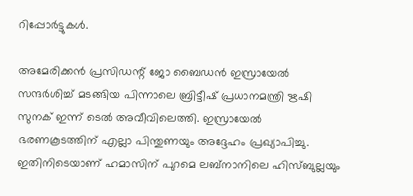റിപ്പോര്‍ട്ടുകള്‍.

അമേരിക്കന്‍ പ്രസിഡന്റ് ജോ ബൈഡന്‍ ഇസ്രായേല്‍ സന്ദര്‍ശിച്ച് മടങ്ങിയ പിന്നാലെ ബ്രിട്ടീഷ് പ്രധാനമന്ത്രി ഋഷി സുനക് ഇന്ന് ടെല്‍ അവീവിലെത്തി. ഇസ്രായേല്‍ ഭരണകൂടത്തിന് എല്ലാ പിന്തുണയും അദ്ദേഹം പ്രഖ്യാപിച്ചു. ഇതിനിടെയാണ് ഹമാസിന് പുറമെ ലബ്‌നാനിലെ ഹിസ്ബുല്ലയും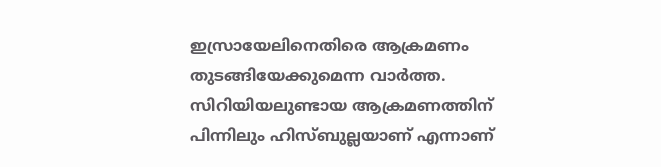ഇസ്രായേലിനെതിരെ ആക്രമണം തുടങ്ങിയേക്കുമെന്ന വാര്‍ത്ത. സിറിയിയലുണ്ടായ ആക്രമണത്തിന് പിന്നിലും ഹിസ്ബുല്ലയാണ് എന്നാണ്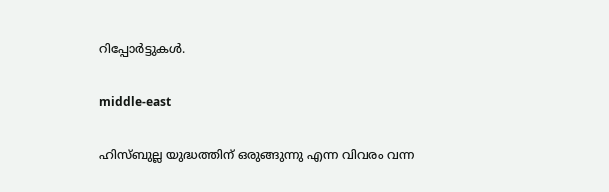റിപ്പോര്‍ട്ടുകള്‍.

middle-east

ഹിസ്ബുല്ല യുദ്ധത്തിന് ഒരുങ്ങുന്നു എന്ന വിവരം വന്ന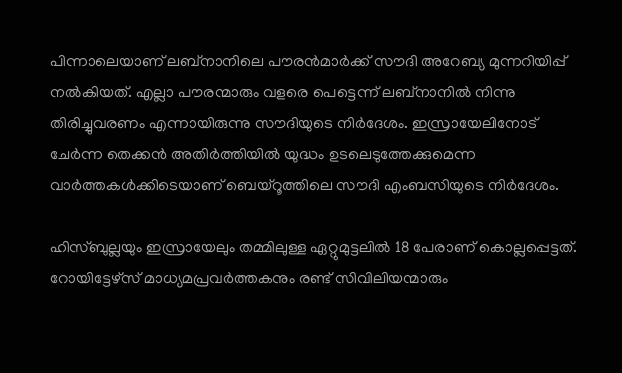പിന്നാലെയാണ് ലബ്‌നാനിലെ പൗരന്‍മാര്‍ക്ക് സൗദി അറേബ്യ മുന്നറിയിപ്പ് നല്‍കിയത്. എല്ലാ പൗരന്മാരും വളരെ പെട്ടെന്ന് ലബ്‌നാനില്‍ നിന്നു തിരിച്ചുവരണം എന്നായിരുന്നു സൗദിയുടെ നിര്‍ദേശം. ഇസ്രായേലിനോട് ചേര്‍ന്ന തെക്കന്‍ അതിര്‍ത്തിയില്‍ യുദ്ധം ഉടലെടുത്തേക്കുമെന്ന വാര്‍ത്തകള്‍ക്കിടെയാണ് ബെയ്‌റൂത്തിലെ സൗദി എംബസിയുടെ നിര്‍ദേശം.

ഹിസ്ബുല്ലയും ഇസ്രായേലും തമ്മിലുള്ള ഏറ്റുമുട്ടലില്‍ 18 പേരാണ് കൊല്ലപ്പെട്ടത്. റോയിട്ടേഴ്‌സ് മാധ്യമപ്രവര്‍ത്തകനും രണ്ട് സിവിലിയന്മാരും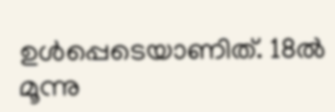ഉള്‍പ്പെടെയാണിത്. 18ല്‍ മൂന്നു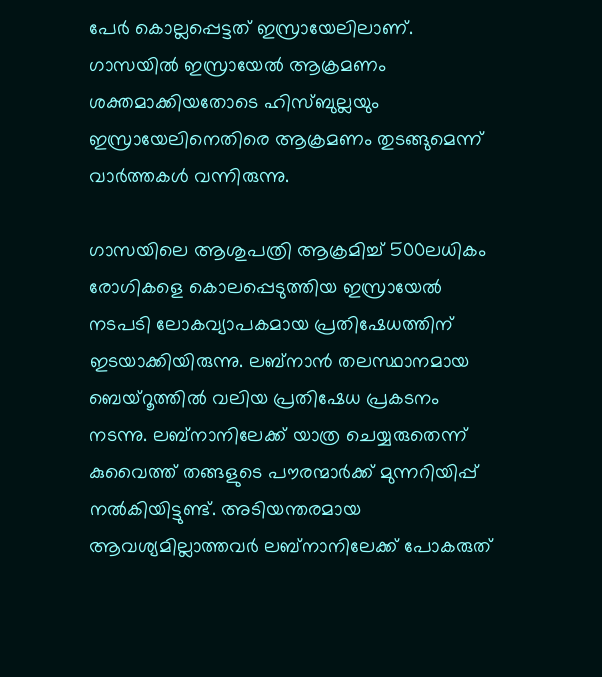പേര്‍ കൊല്ലപ്പെട്ടത് ഇസ്രായേലിലാണ്. ഗാസയില്‍ ഇസ്രായേല്‍ ആക്രമണം ശക്തമാക്കിയതോടെ ഹിസ്ബുല്ലയും ഇസ്രായേലിനെതിരെ ആക്രമണം തുടങ്ങുമെന്ന് വാര്‍ത്തകള്‍ വന്നിരുന്നു.

ഗാസയിലെ ആശുപത്രി ആക്രമിച്ച് 500ലധികം രോഗികളെ കൊലപ്പെടുത്തിയ ഇസ്രായേല്‍ നടപടി ലോകവ്യാപകമായ പ്രതിഷേധത്തിന് ഇടയാക്കിയിരുന്നു. ലബ്‌നാന്‍ തലസ്ഥാനമായ ബെയ്‌റൂത്തില്‍ വലിയ പ്രതിഷേധ പ്രകടനം നടന്നു. ലബ്‌നാനിലേക്ക് യാത്ര ചെയ്യരുതെന്ന് കുവൈത്ത് തങ്ങളുടെ പൗരന്മാര്‍ക്ക് മുന്നറിയിപ്പ് നല്‍കിയിട്ടുണ്ട്. അടിയന്തരമായ ആവശ്യമില്ലാത്തവര്‍ ലബ്‌നാനിലേക്ക് പോകരുത്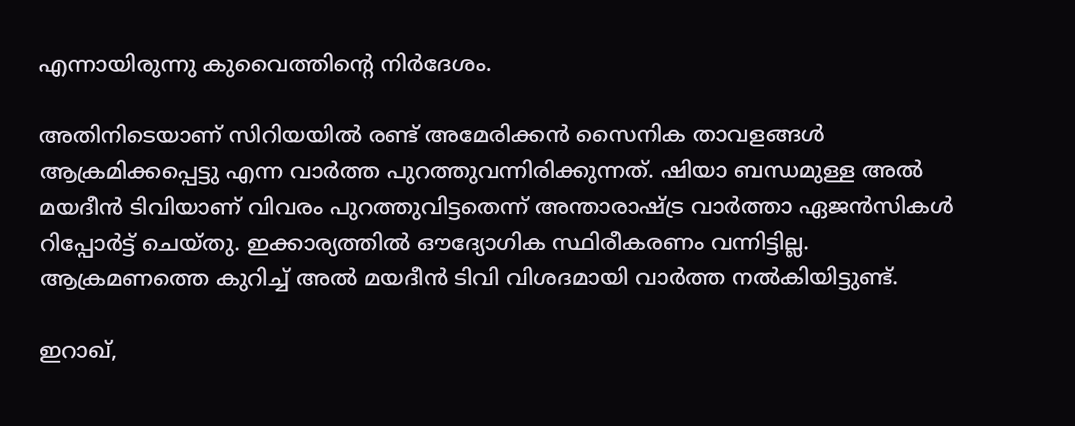എന്നായിരുന്നു കുവൈത്തിന്റെ നിര്‍ദേശം.

അതിനിടെയാണ് സിറിയയില്‍ രണ്ട് അമേരിക്കന്‍ സൈനിക താവളങ്ങള്‍ ആക്രമിക്കപ്പെട്ടു എന്ന വാര്‍ത്ത പുറത്തുവന്നിരിക്കുന്നത്. ഷിയാ ബന്ധമുള്ള അല്‍ മയദീന്‍ ടിവിയാണ് വിവരം പുറത്തുവിട്ടതെന്ന് അന്താരാഷ്ട്ര വാര്‍ത്താ ഏജന്‍സികള്‍ റിപ്പോര്‍ട്ട് ചെയ്തു. ഇക്കാര്യത്തില്‍ ഔദ്യോഗിക സ്ഥിരീകരണം വന്നിട്ടില്ല. ആക്രമണത്തെ കുറിച്ച് അല്‍ മയദീന്‍ ടിവി വിശദമായി വാര്‍ത്ത നല്‍കിയിട്ടുണ്ട്.

ഇറാഖ്,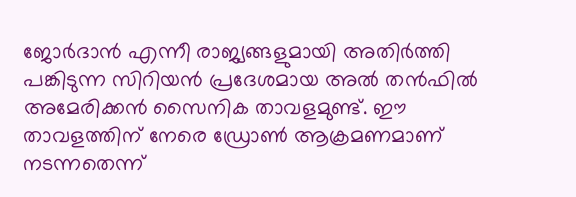ജോര്‍ദാന്‍ എന്നീ രാജ്യങ്ങളുമായി അതിര്‍ത്തി പങ്കിടുന്ന സിറിയന്‍ പ്രദേശമായ അല്‍ തന്‍ഫില്‍ അമേരിക്കന്‍ സൈനിക താവളമുണ്ട്. ഈ താവളത്തിന് നേരെ ഡ്രോണ്‍ ആക്രമണമാണ് നടന്നതെന്ന്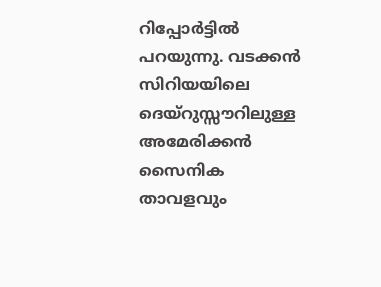റിപ്പോര്‍ട്ടില്‍ പറയുന്നു. വടക്കന്‍ സിറിയയിലെ ദെയ്‌റുസ്സൗറിലുള്ള അമേരിക്കന്‍ സൈനിക താവളവും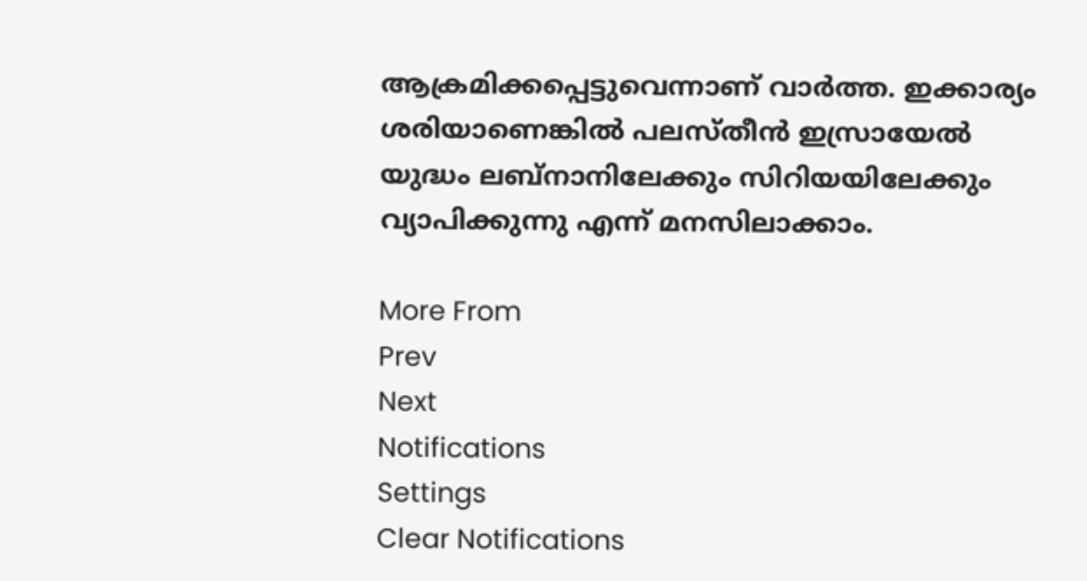ആക്രമിക്കപ്പെട്ടുവെന്നാണ് വാര്‍ത്ത. ഇക്കാര്യം ശരിയാണെങ്കില്‍ പലസ്തീന്‍ ഇസ്രായേല്‍ യുദ്ധം ലബ്‌നാനിലേക്കും സിറിയയിലേക്കും വ്യാപിക്കുന്നു എന്ന് മനസിലാക്കാം.

More From
Prev
Next
Notifications
Settings
Clear Notifications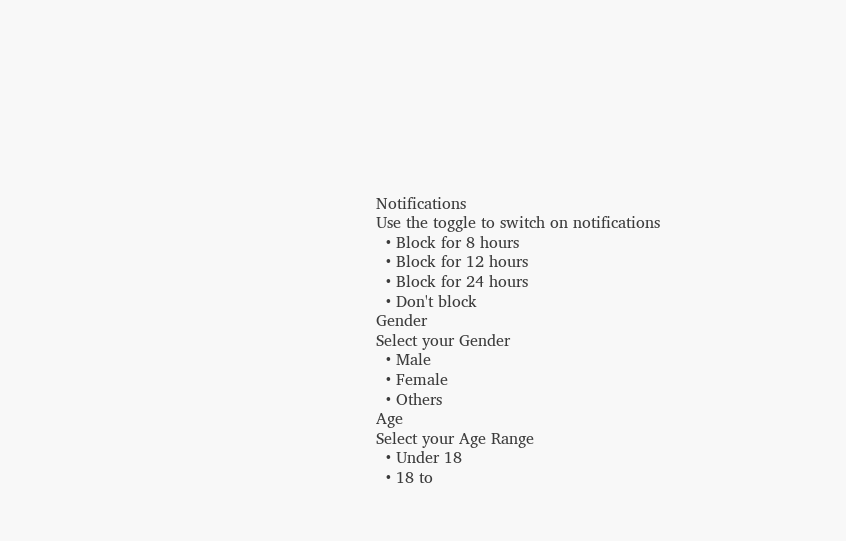Notifications
Use the toggle to switch on notifications
  • Block for 8 hours
  • Block for 12 hours
  • Block for 24 hours
  • Don't block
Gender
Select your Gender
  • Male
  • Female
  • Others
Age
Select your Age Range
  • Under 18
  • 18 to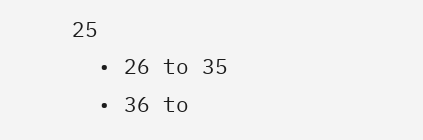25
  • 26 to 35
  • 36 to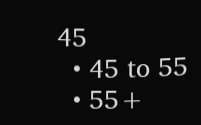45
  • 45 to 55
  • 55+